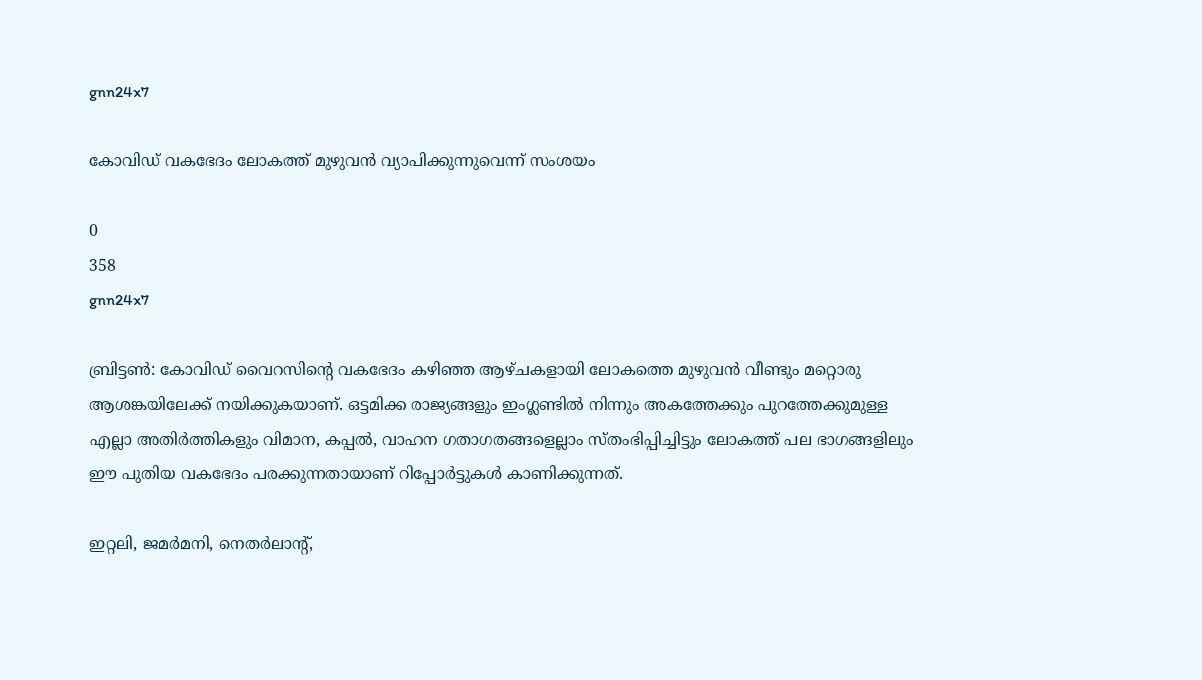gnn24x7

കോവിഡ് വകഭേദം ലോകത്ത് മുഴുവന്‍ വ്യാപിക്കുന്നുവെന്ന് സംശയം

0
358
gnn24x7

ബ്രിട്ടണ്‍: കോവിഡ് വൈറസിന്റെ വകഭേദം കഴിഞ്ഞ ആഴ്ചകളായി ലോകത്തെ മുഴുവന്‍ വീണ്ടും മറ്റൊരു ആശങ്കയിലേക്ക് നയിക്കുകയാണ്. ഒട്ടമിക്ക രാജ്യങ്ങളും ഇംഗ്ലണ്ടില്‍ നിന്നും അകത്തേക്കും പുറത്തേക്കുമുള്ള എല്ലാ അതിര്‍ത്തികളും വിമാന, കപ്പല്‍, വാഹന ഗതാഗതങ്ങളെല്ലാം സ്തംഭിപ്പിച്ചിട്ടും ലോകത്ത് പല ഭാഗങ്ങളിലും ഈ പുതിയ വകഭേദം പരക്കുന്നതായാണ് റിപ്പോര്‍ട്ടുകള്‍ കാണിക്കുന്നത്.

ഇറ്റലി, ജമര്‍മനി, നെതര്‍ലാന്റ്,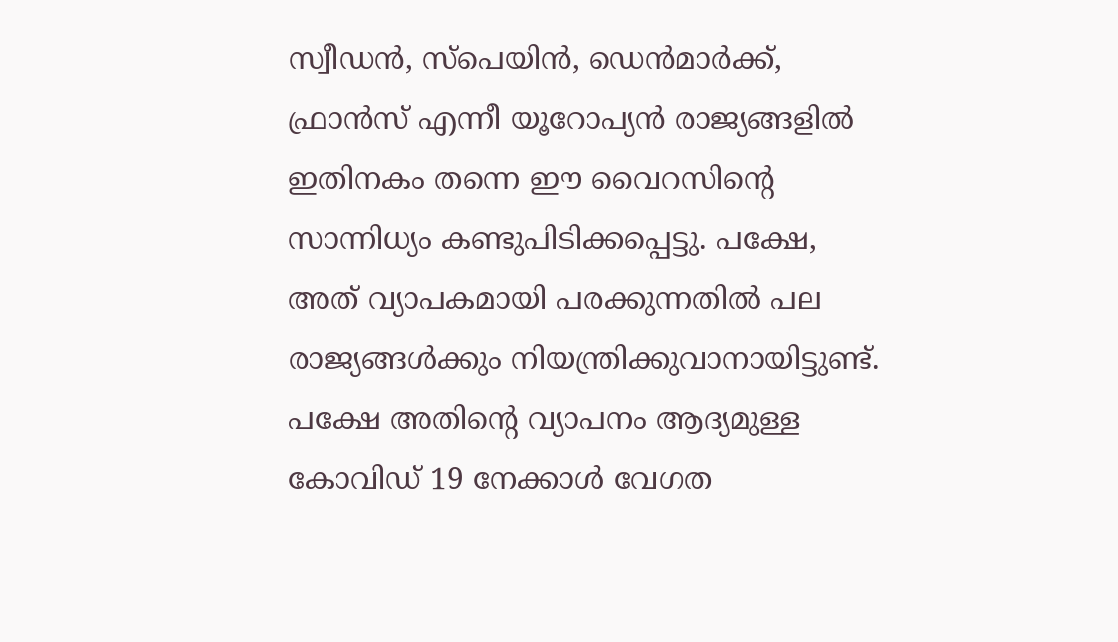സ്വീഡന്‍, സ്‌പെയിന്‍, ഡെന്‍മാര്‍ക്ക്, ഫ്രാന്‍സ് എന്നീ യൂറോപ്യന്‍ രാജ്യങ്ങളില്‍ ഇതിനകം തന്നെ ഈ വൈറസിന്റെ സാന്നിധ്യം കണ്ടുപിടിക്കപ്പെട്ടു. പക്ഷേ, അത് വ്യാപകമായി പരക്കുന്നതില്‍ പല രാജ്യങ്ങള്‍ക്കും നിയന്ത്രിക്കുവാനായിട്ടുണ്ട്. പക്ഷേ അതിന്റെ വ്യാപനം ആദ്യമുള്ള കോവിഡ് 19 നേക്കാള്‍ വേഗത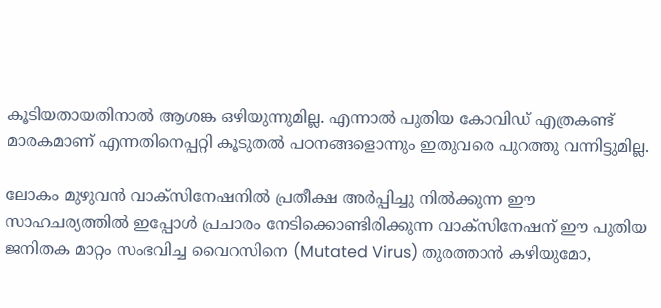കൂടിയതായതിനാല്‍ ആശങ്ക ഒഴിയുന്നുമില്ല. എന്നാല്‍ പുതിയ കോവിഡ് എത്രകണ്ട് മാരകമാണ് എന്നതിനെപ്പറ്റി കൂടുതല്‍ പഠനങ്ങളൊന്നും ഇതുവരെ പുറത്തു വന്നിട്ടുമില്ല.

ലോകം മുഴുവന്‍ വാക്‌സിനേഷനില്‍ പ്രതീക്ഷ അര്‍പ്പിച്ചു നില്‍ക്കുന്ന ഈ സാഹചര്യത്തില്‍ ഇപ്പോള്‍ പ്രചാരം നേടിക്കൊണ്ടിരിക്കുന്ന വാക്‌സിനേഷന് ഈ പുതിയ ജനിതക മാറ്റം സംഭവിച്ച വൈറസിനെ (Mutated Virus) തുരത്താന്‍ കഴിയുമോ,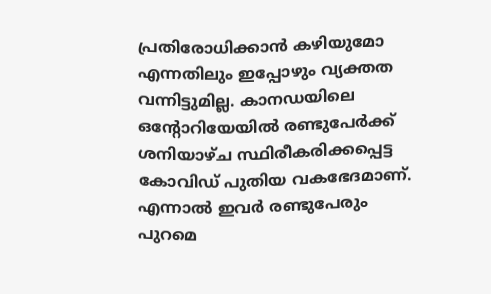പ്രതിരോധിക്കാന്‍ കഴിയുമോ എന്നതിലും ഇപ്പോഴും വ്യക്തത വന്നിട്ടുമില്ല. കാനഡയിലെ ഒന്റോറിയേയില്‍ രണ്ടുപേര്‍ക്ക് ശനിയാഴ്ച സ്ഥിരീകരിക്കപ്പെട്ട കോവിഡ് പുതിയ വകഭേദമാണ്. എന്നാല്‍ ഇവര്‍ രണ്ടുപേരും പുറമെ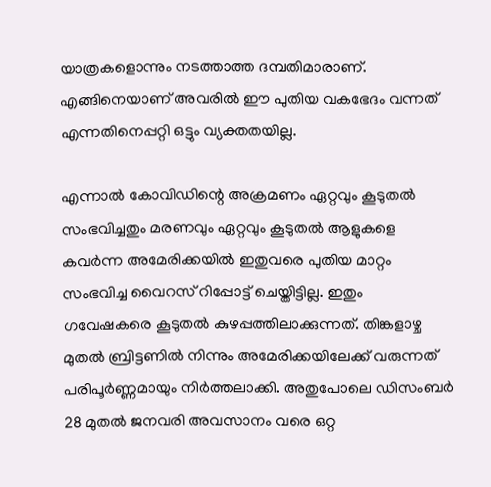യാത്രകളൊന്നും നടത്താത്ത ദമ്പതിമാരാണ്. എങ്ങിനെയാണ് അവരില്‍ ഈ പുതിയ വകഭേദം വന്നത് എന്നതിനെപ്പറ്റി ഒട്ടും വ്യക്തതയില്ല.

എന്നാല്‍ കോവിഡിന്റെ അക്രമണം ഏറ്റവും കൂടുതല്‍ സംഭവിച്ചതും മരണവും ഏറ്റവും കൂടുതല്‍ ആളുകളെ കവര്‍ന്ന അമേരിക്കയില്‍ ഇതുവരെ പുതിയ മാറ്റം സംഭവിച്ച വൈറസ് റിപ്പോട്ട് ചെയ്തിട്ടില്ല. ഇതും ഗവേഷകരെ കൂടുതല്‍ കുഴപ്പത്തിലാക്കുന്നത്. തിങ്കളാഴ്ച മുതല്‍ ബ്രിട്ടണില്‍ നിന്നും അമേരിക്കയിലേക്ക് വരുന്നത് പരിപൂര്‍ണ്ണമായും നിര്‍ത്തലാക്കി. അതുപോലെ ഡിസംബര്‍ 28 മുതല്‍ ജനവരി അവസാനം വരെ ഒറ്റ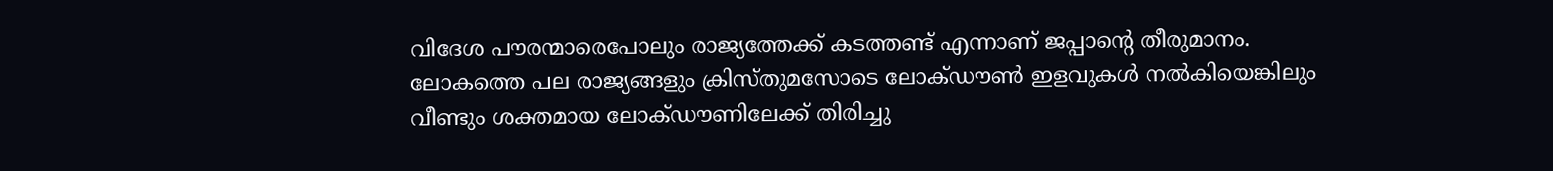വിദേശ പൗരന്മാരെപോലും രാജ്യത്തേക്ക് കടത്തണ്ട് എന്നാണ് ജപ്പാന്റെ തീരുമാനം. ലോകത്തെ പല രാജ്യങ്ങളും ക്രിസ്തുമസോടെ ലോക്ഡൗണ്‍ ഇളവുകള്‍ നല്‍കിയെങ്കിലും വീണ്ടും ശക്തമായ ലോക്ഡൗണിലേക്ക് തിരിച്ചു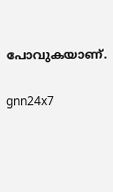പോവുകയാണ്.

gnn24x7